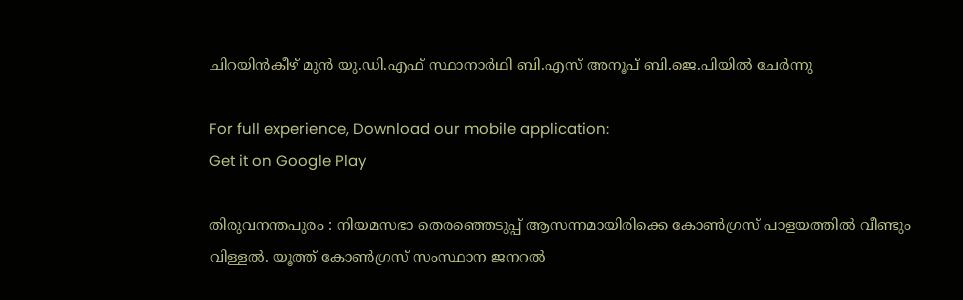ചിറയിൻകീഴ് മുൻ യു.ഡി.എഫ് സ്ഥാനാർഥി ബി.എസ് അനൂപ് ബി.ജെ.പിയിൽ ചേർന്നു

For full experience, Download our mobile application:
Get it on Google Play

തിരുവനന്തപുരം : നിയമസഭാ തെരഞ്ഞെടുപ്പ് ആസന്നമായിരിക്കെ കോൺഗ്രസ് പാളയത്തിൽ വീണ്ടും വിള്ളൽ. യൂത്ത് കോൺഗ്രസ് സംസ്ഥാന ജനറൽ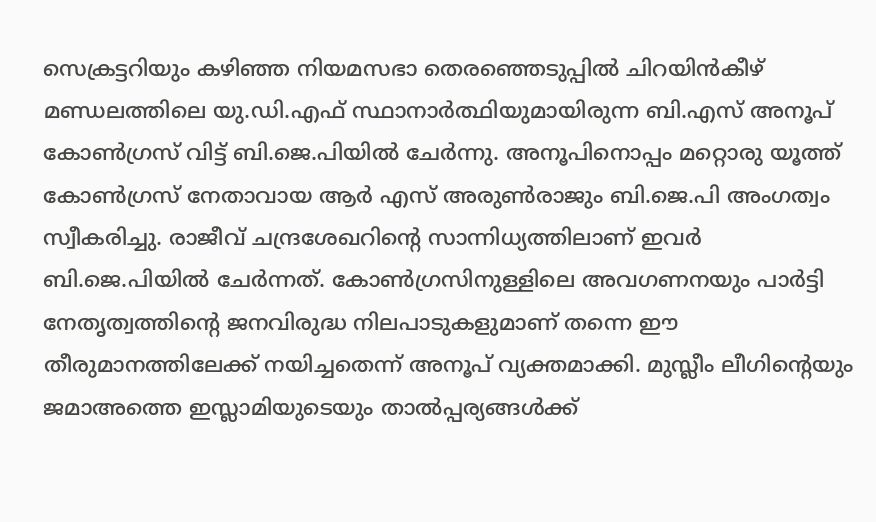സെക്രട്ടറിയും കഴിഞ്ഞ നിയമസഭാ തെരഞ്ഞെടുപ്പിൽ ചിറയിൻകീഴ് മണ്ഡലത്തിലെ യു.ഡി.എഫ് സ്ഥാനാർത്ഥിയുമായിരുന്ന ബി.എസ് അനൂപ് കോൺഗ്രസ് വിട്ട് ബി.ജെ.പിയിൽ ചേർന്നു. അനൂപിനൊപ്പം മറ്റൊരു യൂത്ത് കോൺഗ്രസ് നേതാവായ ആർ എസ് അരുൺരാജും ബി.ജെ.പി അംഗത്വം സ്വീകരിച്ചു. രാജീവ് ചന്ദ്രശേഖറിന്റെ സാന്നിധ്യത്തിലാണ് ഇവർ ബി.ജെ.പിയിൽ ചേർന്നത്. കോൺഗ്രസിനുള്ളിലെ അവഗണനയും പാർട്ടി നേതൃത്വത്തിന്റെ ജനവിരുദ്ധ നിലപാടുകളുമാണ് തന്നെ ഈ തീരുമാനത്തിലേക്ക് നയിച്ചതെന്ന് അനൂപ് വ്യക്തമാക്കി. മുസ്ലീം ലീഗിന്റെയും ജമാഅത്തെ ഇസ്ലാമിയുടെയും താൽപ്പര്യങ്ങൾക്ക്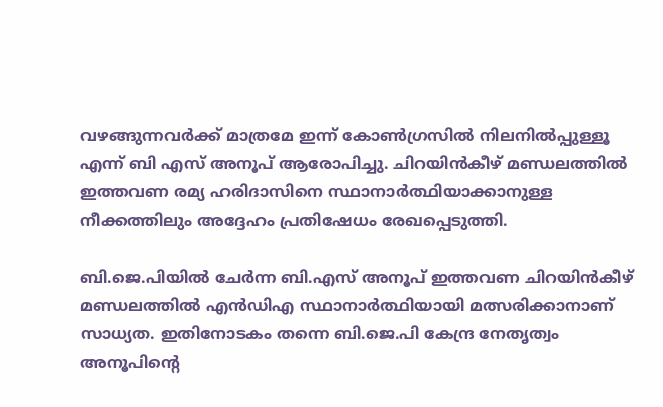വഴങ്ങുന്നവർക്ക് മാത്രമേ ഇന്ന് കോൺഗ്രസിൽ നിലനിൽപ്പുള്ളൂ എന്ന് ബി എസ് അനൂപ് ആരോപിച്ചു. ചിറയിൻകീഴ് മണ്ഡലത്തിൽ ഇത്തവണ രമ്യ ഹരിദാസിനെ സ്ഥാനാർത്ഥിയാക്കാനുള്ള നീക്കത്തിലും അദ്ദേഹം പ്രതിഷേധം രേഖപ്പെടുത്തി.

ബി.ജെ.പിയിൽ ചേർന്ന ബി.എസ് അനൂപ് ഇത്തവണ ചിറയിൻകീഴ് മണ്ഡലത്തിൽ എൻഡിഎ സ്ഥാനാർത്ഥിയായി മത്സരിക്കാനാണ് സാധ്യത. ഇതിനോടകം തന്നെ ബി.ജെ.പി കേന്ദ്ര നേതൃത്വം അനൂപിന്റെ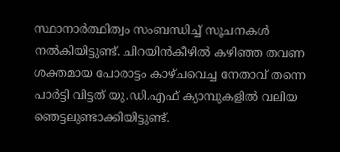സ്ഥാനാർത്ഥിത്വം സംബന്ധിച്ച് സൂചനകൾ നൽകിയിട്ടുണ്ട്. ചിറയിൻകീഴിൽ കഴിഞ്ഞ തവണ ശക്തമായ പോരാട്ടം കാഴ്ചവെച്ച നേതാവ് തന്നെ പാർട്ടി വിട്ടത് യു.ഡി.എഫ് ക്യാമ്പുകളിൽ വലിയ ഞെട്ടലുണ്ടാക്കിയിട്ടുണ്ട്.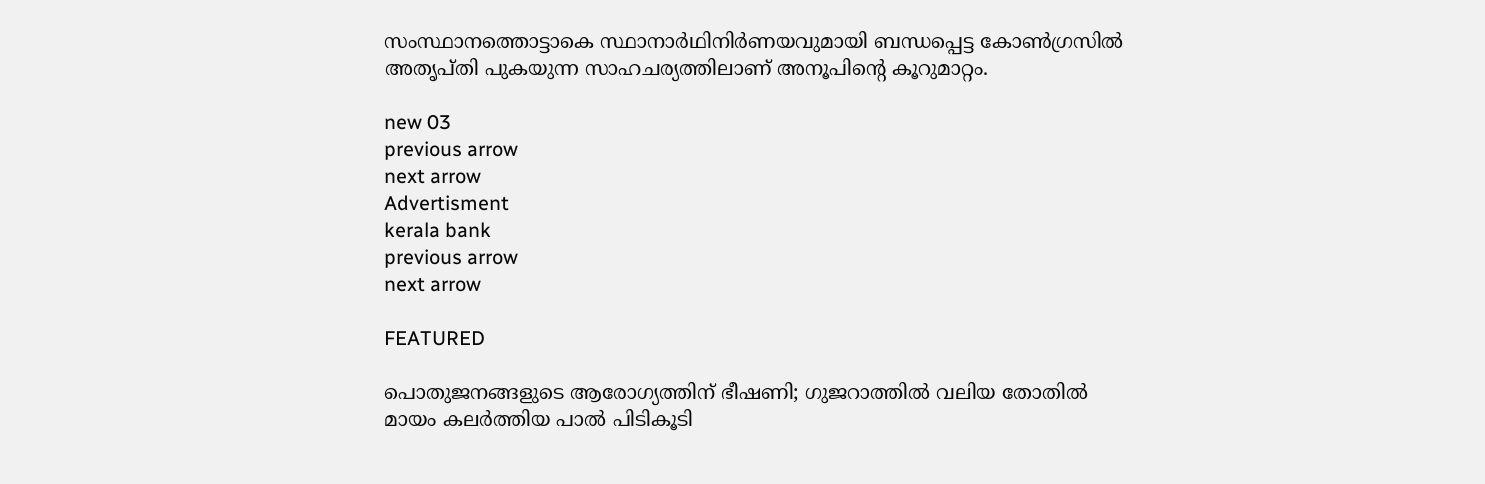സംസ്ഥാനത്തൊട്ടാകെ സ്ഥാനാർഥിനിർണയവുമായി ബന്ധപ്പെട്ട കോൺഗ്രസിൽ അതൃപ്തി പുകയുന്ന സാഹചര്യത്തിലാണ് അനൂപിന്റെ കൂറുമാറ്റം.

new 03
previous arrow
next arrow
Advertisment
kerala bank
previous arrow
next arrow

FEATURED

പൊതുജനങ്ങളുടെ ആരോഗ്യത്തിന് ഭീഷണി; ഗുജറാത്തിൽ വലിയ തോതിൽ മായം കലർത്തിയ പാൽ പിടികൂടി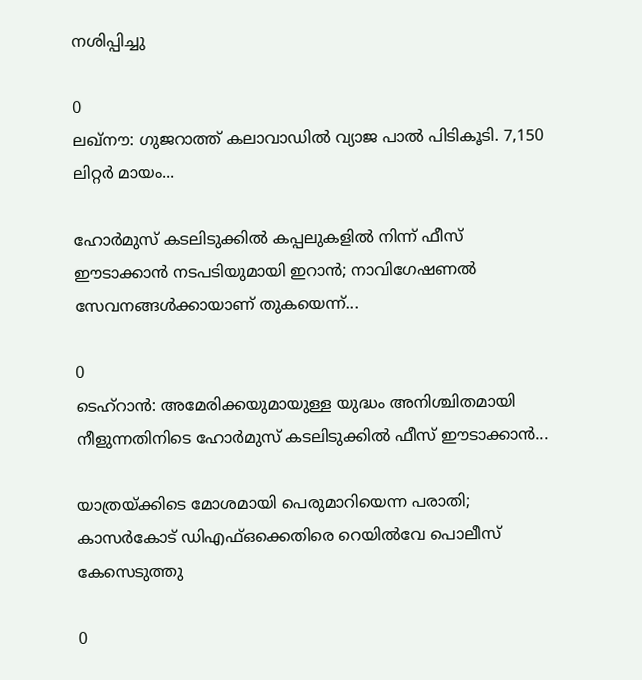നശിപ്പിച്ചു

0
ലഖ്‌നൗ: ഗുജറാത്ത് കലാവാഡില്‍ വ്യാജ പാല്‍ പിടികൂടി. 7,150 ലിറ്റര്‍ മായം...

ഹോർമുസ് കടലിടുക്കിൽ കപ്പലുകളിൽ നിന്ന് ഫീസ് ഈടാക്കാൻ നടപടിയുമായി ഇറാൻ; നാവിഗേഷണൽ സേവനങ്ങൾക്കായാണ് തുകയെന്ന്...

0
ടെഹ്റാൻ: അമേരിക്കയുമായുള്ള യുദ്ധം അനിശ്ചിതമായി നീളുന്നതിനിടെ ഹോർമുസ് കടലിടുക്കിൽ ഫീസ് ഈടാക്കാൻ...

യാത്രയ്ക്കിടെ മോശമായി പെരുമാറിയെന്ന പരാതി; കാസർകോട് ഡിഎഫ്ഒക്കെതിരെ റെയിൽവേ പൊലീസ് കേസെടുത്തു

0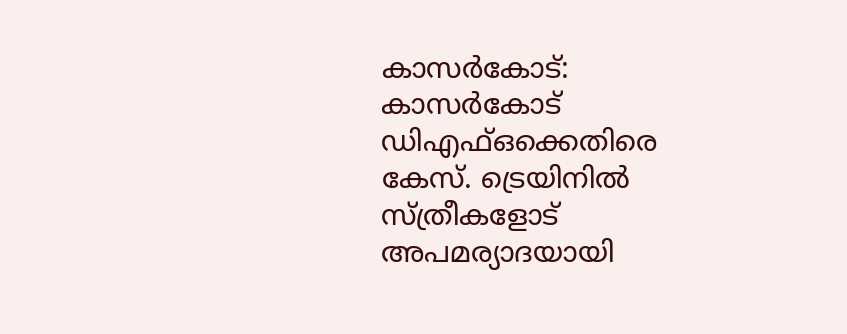കാസര്‍കോട്: കാസര്‍കോട് ഡിഎഫ്ഒക്കെതിരെ കേസ്. ട്രെയിനില്‍ സ്ത്രീകളോട് അപമര്യാദയായി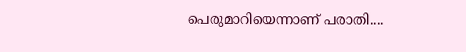പെരുമാറിയെന്നാണ് പരാതി....